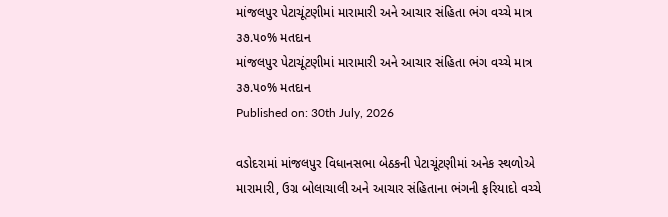માંજલપુર પેટાચૂંટણીમાં મારામારી અને આચાર સંહિતા ભંગ વચ્ચે માત્ર ૩૭.૫૦% મતદાન
માંજલપુર પેટાચૂંટણીમાં મારામારી અને આચાર સંહિતા ભંગ વચ્ચે માત્ર ૩૭.૫૦% મતદાન
Published on: 30th July, 2026

વડોદરામાં માંજલપુર વિધાનસભા બેઠકની પેટાચૂંટણીમાં અનેક સ્થળોએ મારામારી, ઉગ્ર બોલાચાલી અને આચાર સંહિતાના ભંગની ફરિયાદો વચ્ચે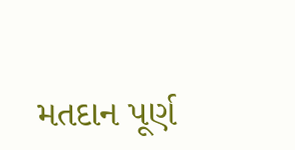મતદાન પૂર્ણ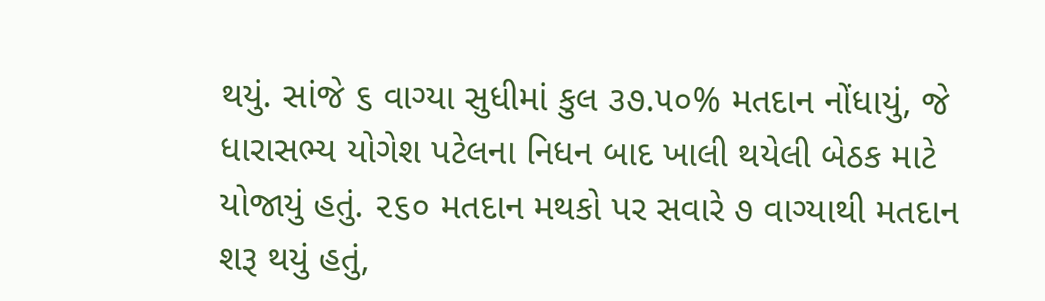થયું. સાંજે ૬ વાગ્યા સુધીમાં કુલ ૩૭.૫૦% મતદાન નોંધાયું, જે ધારાસભ્ય યોગેશ પટેલના નિધન બાદ ખાલી થયેલી બેઠક માટે યોજાયું હતું. ૨૬૦ મતદાન મથકો પર સવારે ૭ વાગ્યાથી મતદાન શરૂ થયું હતું,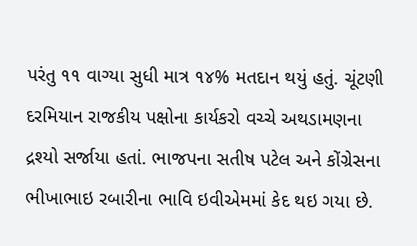પરંતુ ૧૧ વાગ્યા સુધી માત્ર ૧૪% મતદાન થયું હતું. ચૂંટણી દરમિયાન રાજકીય પક્ષોના કાર્યકરો વચ્ચે અથડામણના દ્રશ્યો સર્જાયા હતાં. ભાજપના સતીષ પટેલ અને કોંગ્રેસના ભીખાભાઇ રબારીના ભાવિ ઇવીએમમાં કેદ થઇ ગયા છે.